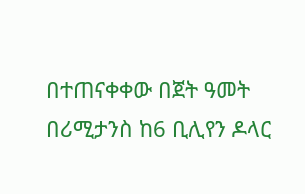በተጠናቀቀው በጀት ዓመት በሪሚታንስ ከ6 ቢሊየን ዶላር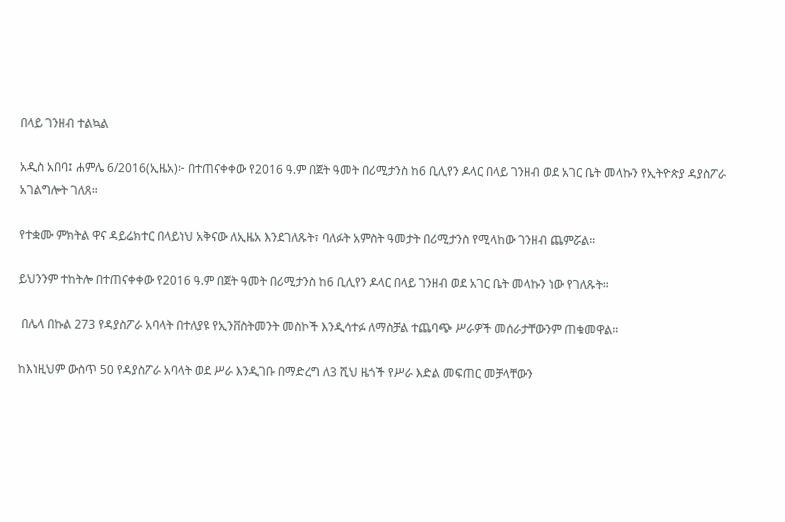በላይ ገንዘብ ተልኳል

አዲስ አበባ፤ ሐምሌ 6/2016(ኢዜአ)፦ በተጠናቀቀው የ2016 ዓ.ም በጀት ዓመት በሪሚታንስ ከ6 ቢሊየን ዶላር በላይ ገንዘብ ወደ አገር ቤት መላኩን የኢትዮጵያ ዳያስፖራ አገልግሎት ገለጸ።

የተቋሙ ምክትል ዋና ዳይሬክተር በላይነህ አቅናው ለኢዜአ እንደገለጹት፣ ባለፉት አምስት ዓመታት በሪሚታንስ የሚላከው ገንዘብ ጨምሯል።

ይህንንም ተከትሎ በተጠናቀቀው የ2016 ዓ.ም በጀት ዓመት በሪሚታንስ ከ6 ቢሊየን ዶላር በላይ ገንዘብ ወደ አገር ቤት መላኩን ነው የገለጹት።

 በሌላ በኩል 273 የዳያስፖራ አባላት በተለያዩ የኢንቨስትመንት መስኮች እንዲሳተፉ ለማስቻል ተጨባጭ ሥራዎች መሰራታቸውንም ጠቁመዋል።

ከእነዚህም ውስጥ 50 የዳያስፖራ አባላት ወደ ሥራ እንዲገቡ በማድረግ ለ3 ሺህ ዜጎች የሥራ እድል መፍጠር መቻላቸውን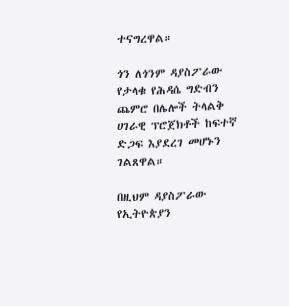ተናግረዋል።

ጎን ለጎንም ዳያስፖራው የታላቁ የሕዳሴ ግድብን ጨምሮ በሌሎች ትላልቅ ሀገራዊ ፕሮጀክቶች ከፍተኛ ድጋፍ እያደረገ መሆኑን ገልጸዋል።

በዚህም ዳያስፖራው የኢትዮጵያን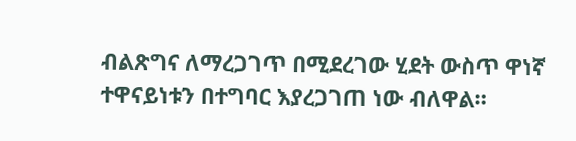ብልጽግና ለማረጋገጥ በሚደረገው ሂደት ውስጥ ዋነኛ ተዋናይነቱን በተግባር እያረጋገጠ ነው ብለዋል።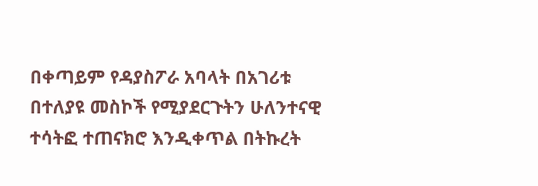በቀጣይም የዳያስፖራ አባላት በአገሪቱ በተለያዩ መስኮች የሚያደርጉትን ሁለንተናዊ ተሳትፎ ተጠናክሮ እንዲቀጥል በትኩረት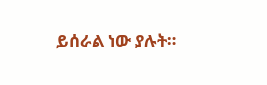ይሰራል ነው ያሉት።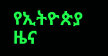የኢትዮጵያ ዜና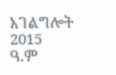አገልግሎት
2015
ዓ.ም